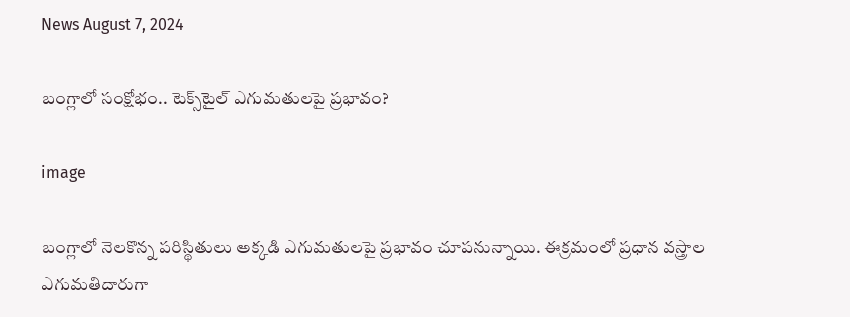News August 7, 2024

బంగ్లాలో సంక్షోభం.. టెక్స్‌టైల్ ఎగుమతులపై ప్రభావం?

image

బంగ్లాలో నెలకొన్న పరిస్థితులు అక్కడి ఎగుమతులపై ప్రభావం చూపనున్నాయి. ఈక్రమంలో ప్రధాన వస్త్రాల ఎగుమతిదారుగా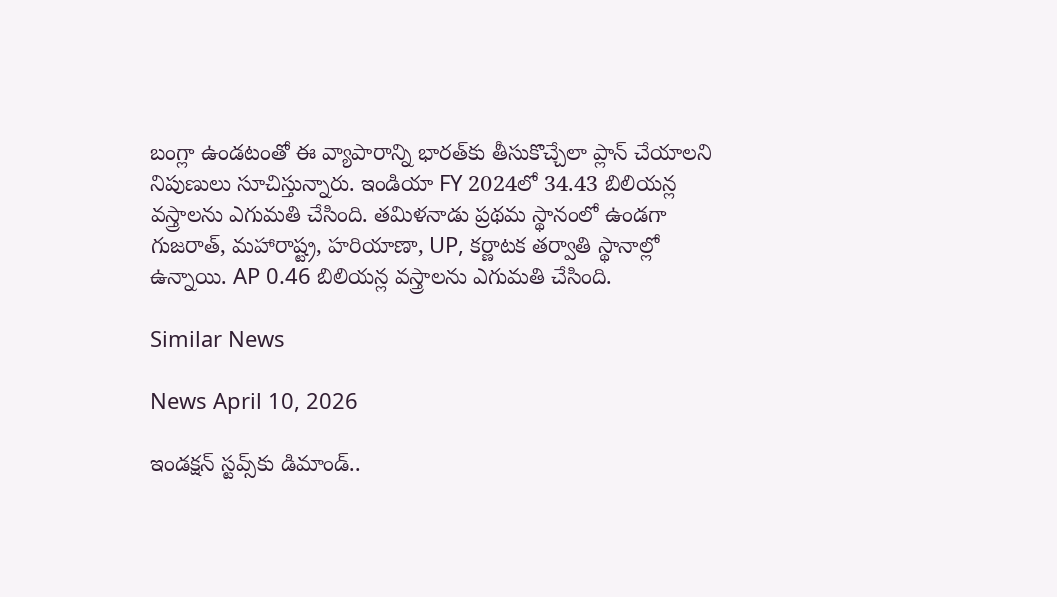బంగ్లా ఉండటంతో ఈ వ్యాపారాన్ని భారత్‌కు తీసుకొచ్చేలా ప్లాన్ చేయాలని నిపుణులు సూచిస్తున్నారు. ఇండియా FY 2024లో 34.43 బిలియన్ల వస్త్రాలను ఎగుమతి చేసింది. తమిళనాడు ప్రథమ స్థానంలో ఉండగా గుజరాత్, మహారాష్ట్ర, హరియాణా, UP, కర్ణాటక తర్వాతి స్థానాల్లో ఉన్నాయి. AP 0.46 బిలియన్ల వస్త్రాలను ఎగుమతి చేసింది.

Similar News

News April 10, 2026

ఇండక్షన్ స్టవ్స్‌కు డిమాండ్..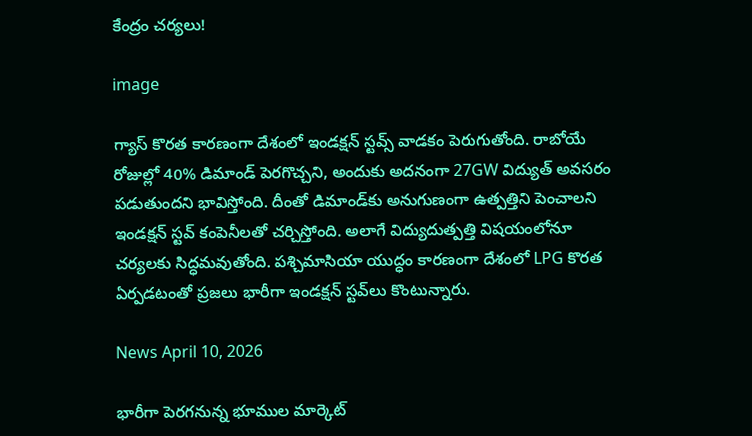కేంద్రం చర్యలు!

image

గ్యాస్ కొరత కారణంగా దేశంలో ఇండక్షన్ స్టవ్స్ వాడకం పెరుగుతోంది. రాబోయే రోజుల్లో 40% డిమాండ్ పెరగొచ్చని, అందుకు అదనంగా 27GW విద్యుత్ అవసరం పడుతుందని భావిస్తోంది. దీంతో డిమాండ్‌కు అనుగుణంగా ఉత్పత్తిని పెంచాలని ఇండక్షన్ స్టవ్ కంపెనీలతో చర్చిస్తోంది. అలాగే విద్యుదుత్పత్తి విషయంలోనూ చర్యలకు సిద్ధమవుతోంది. పశ్చిమాసియా యుద్ధం కారణంగా దేశంలో LPG కొరత ఏర్పడటంతో ప్రజలు భారీగా ఇండక్షన్ స్టవ్‌లు కొంటున్నారు.

News April 10, 2026

భారీగా పెరగనున్న భూముల మార్కెట్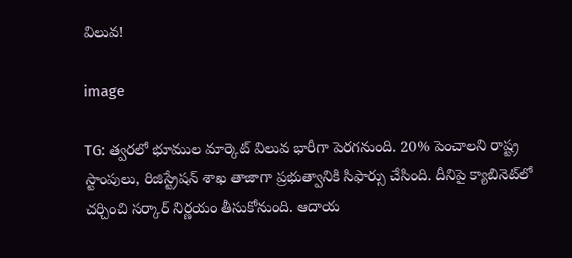విలువ!

image

TG: త్వరలో భూముల మార్కెట్ విలువ భారీగా పెరగనుంది. 20% పెంచాలని రాష్ట్ర స్టాంపులు, రిజిస్ట్రేషన్ శాఖ తాజాగా ప్రభుత్వానికి సిఫార్సు చేసింది. దీనిపై క్యాబినెట్‌లో చర్చించి సర్కార్ నిర్ణయం తీసుకోనుంది. ఆదాయ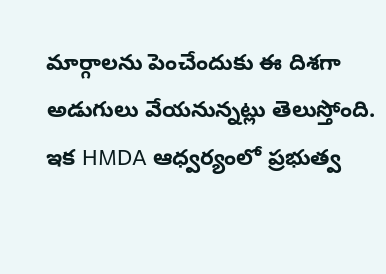మార్గాలను పెంచేందుకు ఈ దిశగా అడుగులు వేయనున్నట్లు తెలుస్తోంది. ఇక HMDA ఆధ్వర్యంలో ప్రభుత్వ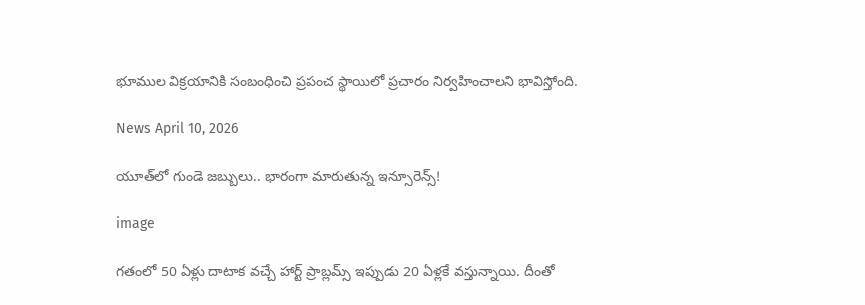భూముల విక్రయానికి సంబంధించి ప్రపంచ స్థాయిలో ప్రచారం నిర్వహించాలని భావిస్తోంది.

News April 10, 2026

యూత్‌లో గుండె జబ్బులు.. భారంగా మారుతున్న ఇన్సూరెన్స్!

image

గతంలో 50 ఏళ్లు దాటాక వచ్చే హార్ట్ ప్రాబ్లమ్స్ ఇప్పుడు 20 ఏళ్లకే వస్తున్నాయి. దీంతో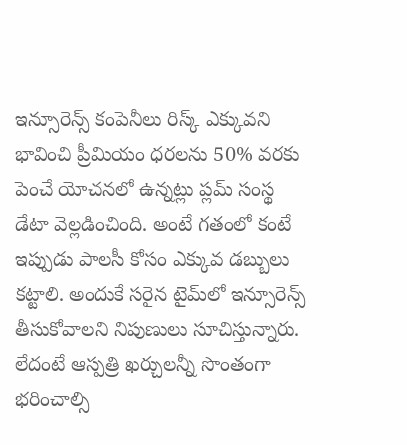ఇన్సూరెన్స్ కంపెనీలు రిస్క్ ఎక్కువని భావించి ప్రీమియం ధరలను 50% వరకు పెంచే యోచనలో ఉన్నట్లు ప్లమ్ సంస్థ డేటా వెల్లడించింది. అంటే గతంలో కంటే ఇప్పుడు పాలసీ కోసం ఎక్కువ డబ్బులు కట్టాలి. అందుకే సరైన టైమ్‌లో ఇన్సూరెన్స్ తీసుకోవాలని నిపుణులు సూచిస్తున్నారు. లేదంటే ఆస్పత్రి ఖర్చులన్నీ సొంతంగా భరించాల్సి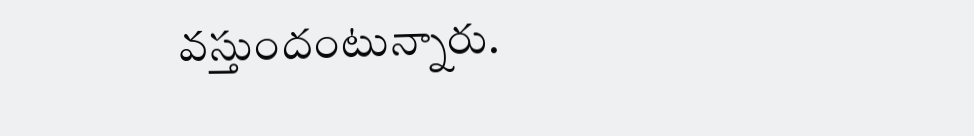వస్తుందంటున్నారు.